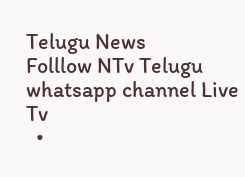Telugu News
Folllow NTv Telugu whatsapp channel Live Tv
  •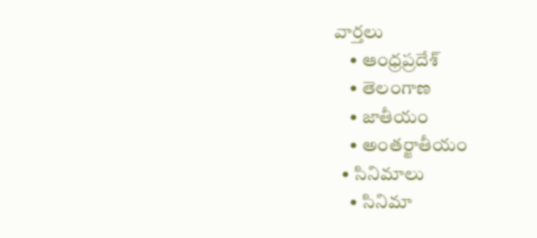వార్తలు
    • ఆంధ్రప్రదేశ్
    • తెలంగాణ
    • జాతీయం
    • అంతర్జాతీయం
  • సినిమాలు
    • సినిమా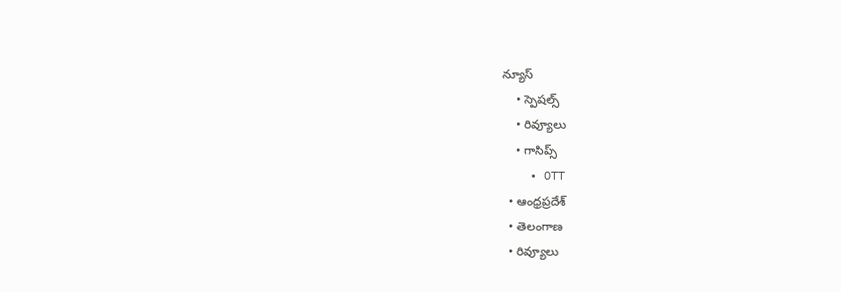న్యూస్
    • స్పెషల్స్
    • రివ్యూలు
    • గాసిప్స్
    • OTT
  • ఆంధ్రప్రదేశ్
  • తెలంగాణ
  • రివ్యూలు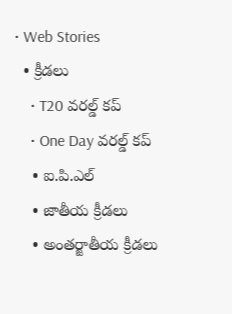• Web Stories
  • క్రీడలు
    • T20 వరల్డ్ కప్
    • One Day వరల్డ్ కప్
    • ఐ.పి.ఎల్
    • జాతీయ క్రీడలు
    • అంతర్జాతీయ క్రీడలు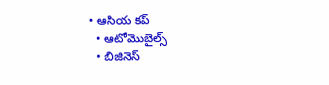• ఆసియ కప్
  • ఆటోమొబైల్స్
  • బిజినెస్‌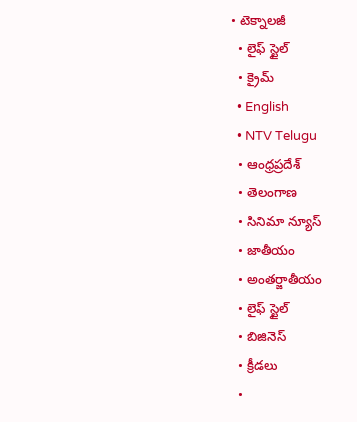• టెక్నాలజీ
  • లైఫ్ స్టైల్
  • క్రైమ్
  • English
  • NTV Telugu
  • ఆంధ్రప్రదేశ్
  • తెలంగాణ
  • సినిమా న్యూస్
  • జాతీయం
  • అంతర్జాతీయం
  • లైఫ్ స్టైల్
  • బిజినెస్‌
  • క్రీడలు
  •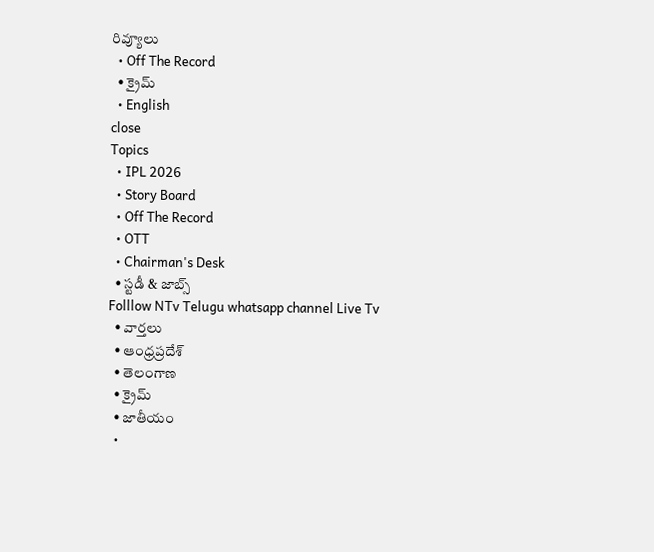రివ్యూలు
  • Off The Record
  • క్రైమ్
  • English
close
Topics
  • IPL 2026
  • Story Board
  • Off The Record
  • OTT
  • Chairman's Desk
  • స్టడీ & జాబ్స్
Folllow NTv Telugu whatsapp channel Live Tv
  • వార్తలు
  • ఆంధ్రప్రదేశ్
  • తెలంగాణ
  • క్రైమ్
  • జాతీయం
  •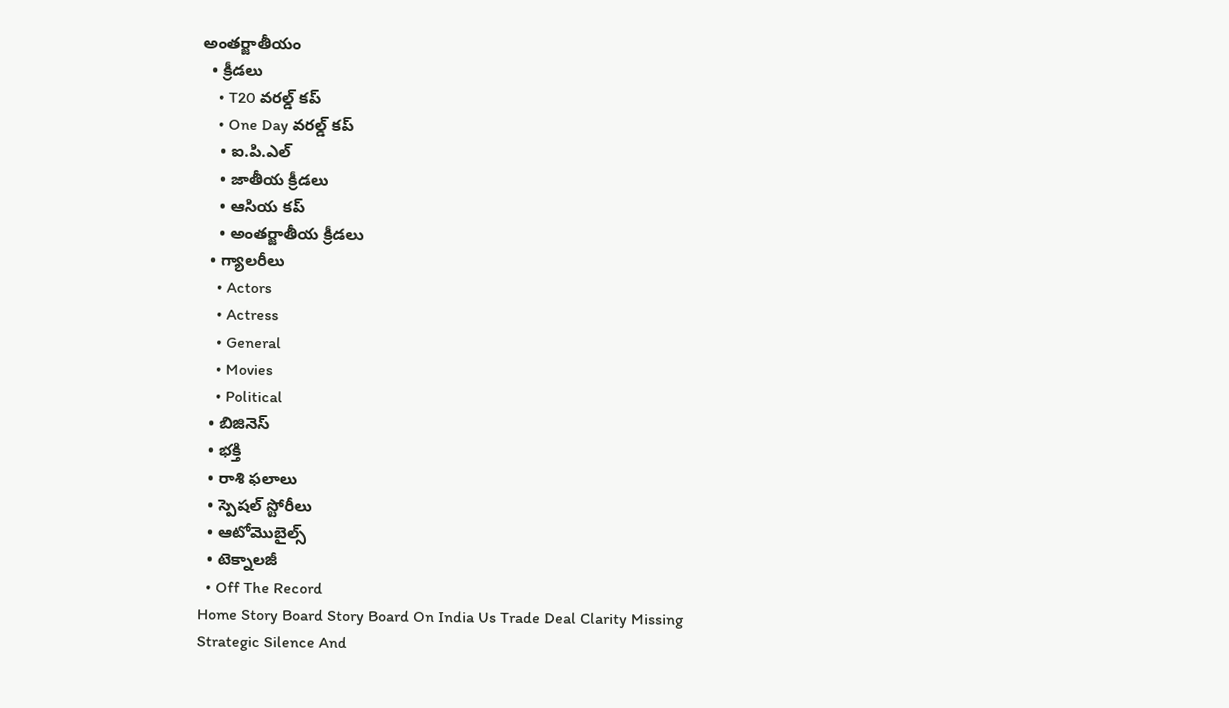అంతర్జాతీయం
  • క్రీడలు
    • T20 వరల్డ్ కప్
    • One Day వరల్డ్ కప్
    • ఐ.పి.ఎల్
    • జాతీయ క్రీడలు
    • ఆసియ కప్
    • అంతర్జాతీయ క్రీడలు
  • గ్యాలరీలు
    • Actors
    • Actress
    • General
    • Movies
    • Political
  • బిజినెస్‌
  • భక్తి
  • రాశి ఫలాలు
  • స్పెషల్‌ స్టోరీలు
  • ఆటోమొబైల్స్
  • టెక్నాలజీ
  • Off The Record
Home Story Board Story Board On India Us Trade Deal Clarity Missing Strategic Silence And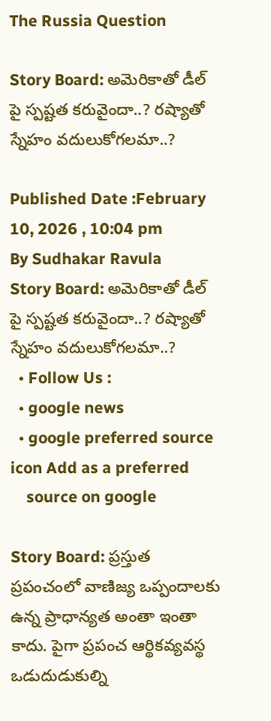The Russia Question

Story Board: అమెరికాతో డీల్ పై స్పష్టత కరువైందా..? రష్యాతో స్నేహం వదులుకోగలమా..?

Published Date :February 10, 2026 , 10:04 pm
By Sudhakar Ravula
Story Board: అమెరికాతో డీల్ పై స్పష్టత కరువైందా..? రష్యాతో స్నేహం వదులుకోగలమా..?
  • Follow Us :
  • google news
  • google preferred source icon Add as a preferred
    source on google

Story Board: ప్రస్తుత ప్రపంచంలో వాణిజ్య ఒప్పందాలకు ఉన్న ప్రాధాన్యత అంతా ఇంతా కాదు. పైగా ప్రపంచ ఆర్థికవ్యవస్థ ఒడుదుడుకుల్ని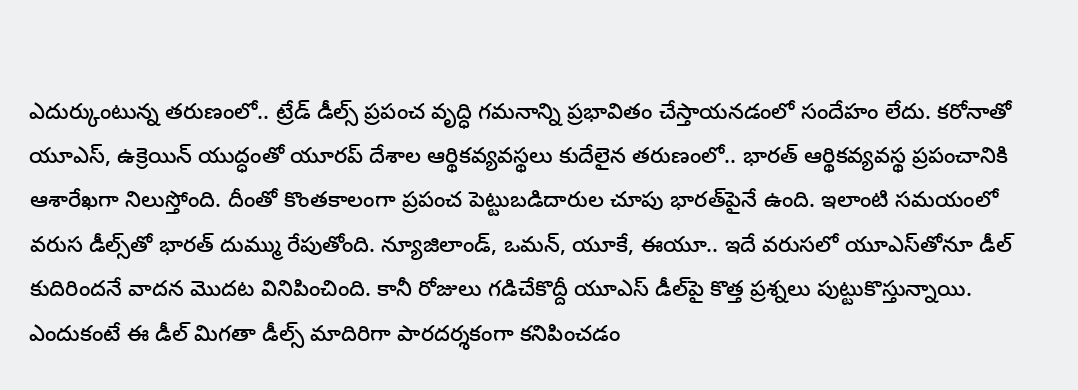ఎదుర్కుంటున్న తరుణంలో.. ట్రేడ్ డీల్స్ ప్రపంచ వృద్ధి గమనాన్ని ప్రభావితం చేస్తాయనడంలో సందేహం లేదు. కరోనాతో యూఎస్, ఉక్రెయిన్ యుద్ధంతో యూరప్ దేశాల ఆర్థికవ్యవస్థలు కుదేలైన తరుణంలో.. భారత్ ఆర్థికవ్యవస్థ ప్రపంచానికి ఆశారేఖగా నిలుస్తోంది. దీంతో కొంతకాలంగా ప్రపంచ పెట్టుబడిదారుల చూపు భారత్‌పైనే ఉంది. ఇలాంటి సమయంలో వరుస డీల్స్‌తో భారత్ దుమ్ము రేపుతోంది. న్యూజిలాండ్, ఒమన్, యూకే, ఈయూ.. ఇదే వరుసలో యూఎస్‌తోనూ డీల్ కుదిరిందనే వాదన మొదట వినిపించింది. కానీ రోజులు గడిచేకొద్దీ యూఎస్‌ డీల్‌పై కొత్త ప్రశ్నలు పుట్టుకొస్తున్నాయి. ఎందుకంటే ఈ డీల్ మిగతా డీల్స్ మాదిరిగా పారదర్శకంగా కనిపించడం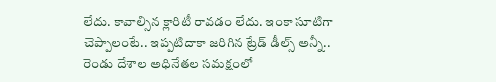లేదు. కావాల్సిన క్లారిటీ రావడం లేదు. ఇంకా సూటిగా చెప్పాలంటే.. ఇప్పటిదాకా జరిగిన ట్రేడ్ డీల్స్ అన్నీ.. రెండు దేశాల అధినేతల సమక్షంలో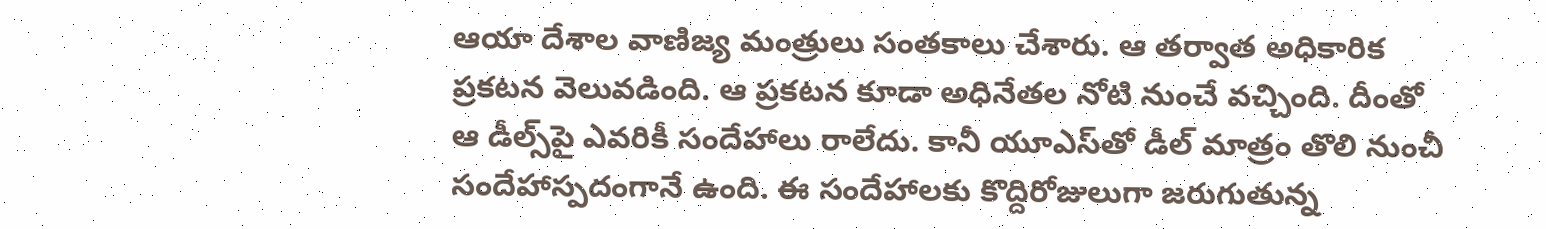ఆయా దేశాల వాణిజ్య మంత్రులు సంతకాలు చేశారు. ఆ తర్వాత అధికారిక ప్రకటన వెలువడింది. ఆ ప్రకటన కూడా అధినేతల నోటి నుంచే వచ్చింది. దీంతో ఆ డీల్స్‌పై ఎవరికీ సందేహాలు రాలేదు. కానీ యూఎస్‌తో డీల్ మాత్రం తొలి నుంచీ సందేహాస్పదంగానే ఉంది. ఈ సందేహాలకు కొద్దిరోజులుగా జరుగుతున్న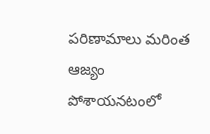పరిణామాలు మరింత ఆజ్యం పోశాయనటంలో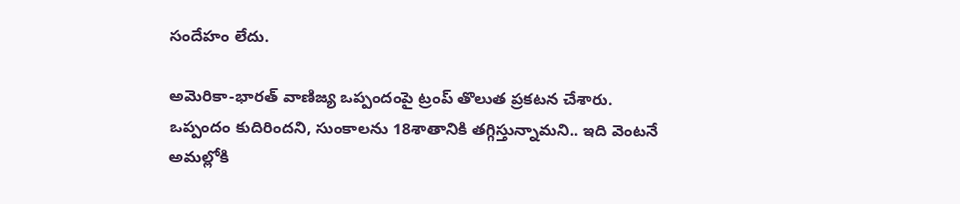సందేహం లేదు.

అమెరికా-భారత్‌ వాణిజ్య ఒప్పందంపై ట్రంప్‌ తొలుత ప్రకటన చేశారు. ఒప్పందం కుదిరిందని, సుంకాలను 18శాతానికి తగ్గిస్తున్నామని.. ఇది వెంటనే అమల్లోకి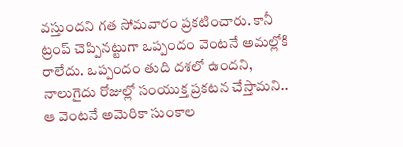వస్తుందని గత సోమవారం ప్రకటించారు. కానీ ట్రంప్‌ చెప్పినట్టుగా ఒప్పందం వెంటనే అమల్లోకి రాలేదు. ఒప్పందం తుది దశలో ఉందని, నాలుగైదు రోజుల్లో సంయుక్త ప్రకటన చేస్తామని.. ఆ వెంటనే అమెరికా సుంకాల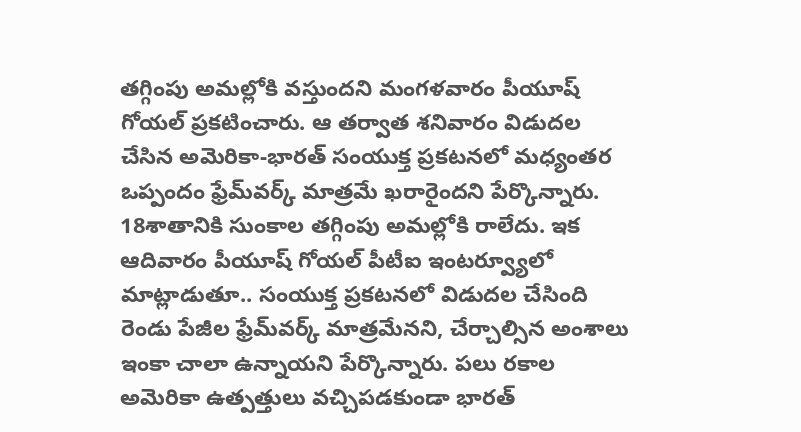తగ్గింపు అమల్లోకి వస్తుందని మంగళవారం పీయూష్‌ గోయల్‌ ప్రకటించారు. ఆ తర్వాత శనివారం విడుదల చేసిన అమెరికా-భారత్‌ సంయుక్త ప్రకటనలో మధ్యంతర ఒప్పందం ఫ్రేమ్‌వర్క్‌ మాత్రమే ఖరారైందని పేర్కొన్నారు. 18శాతానికి సుంకాల తగ్గింపు అమల్లోకి రాలేదు. ఇక ఆదివారం పీయూష్‌ గోయల్‌ పీటీఐ ఇంటర్వ్యూలో మాట్లాడుతూ.. సంయుక్త ప్రకటనలో విడుదల చేసింది రెండు పేజీల ఫ్రేమ్‌వర్క్‌ మాత్రమేనని, చేర్చాల్సిన అంశాలు ఇంకా చాలా ఉన్నాయని పేర్కొన్నారు. పలు రకాల అమెరికా ఉత్పత్తులు వచ్చిపడకుండా భారత్‌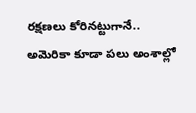రక్షణలు కోరినట్టుగానే.. అమెరికా కూడా పలు అంశాల్లో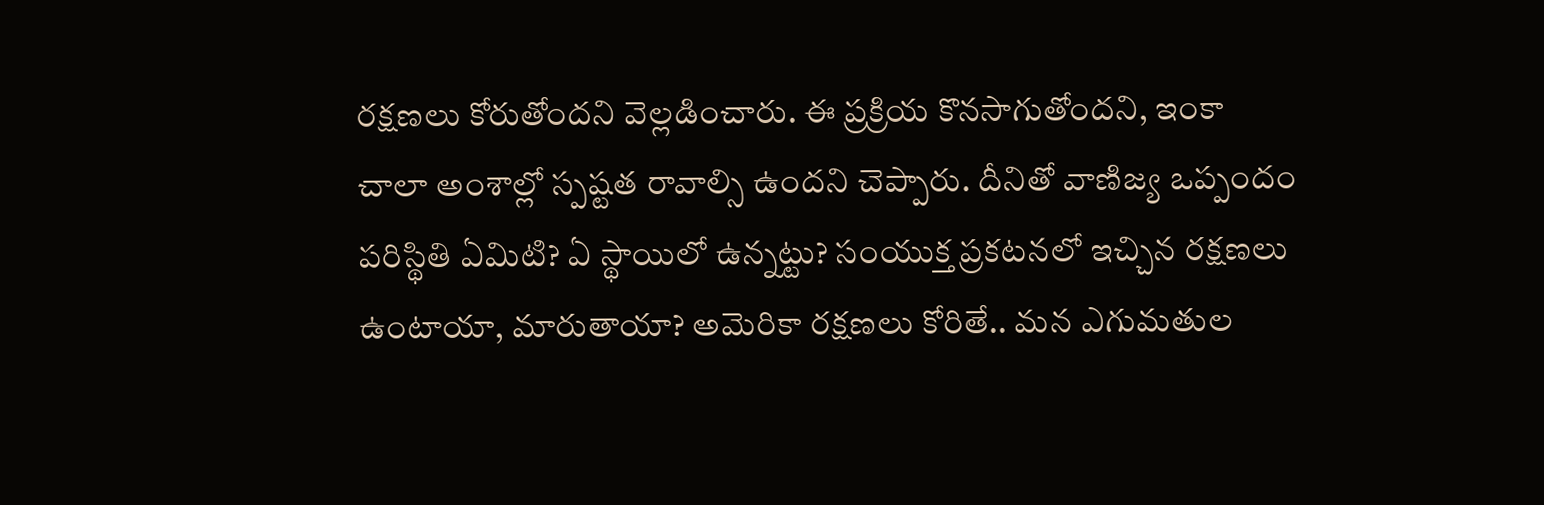రక్షణలు కోరుతోందని వెల్లడించారు. ఈ ప్రక్రియ కొనసాగుతోందని, ఇంకా చాలా అంశాల్లో స్పష్టత రావాల్సి ఉందని చెప్పారు. దీనితో వాణిజ్య ఒప్పందం పరిస్థితి ఏమిటి? ఏ స్థాయిలో ఉన్నట్టు? సంయుక్త ప్రకటనలో ఇచ్చిన రక్షణలు ఉంటాయా, మారుతాయా? అమెరికా రక్షణలు కోరితే.. మన ఎగుమతుల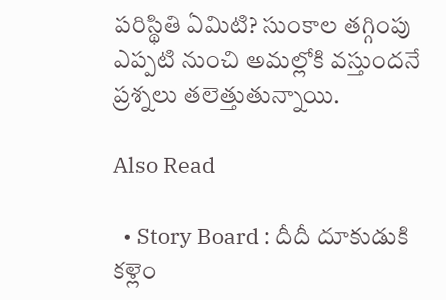పరిస్థితి ఏమిటి? సుంకాల తగ్గింపు ఎప్పటి నుంచి అమల్లోకి వస్తుందనే ప్రశ్నలు తలెత్తుతున్నాయి.

Also Read

  • Story Board : దీదీ దూకుడుకి కళ్లెం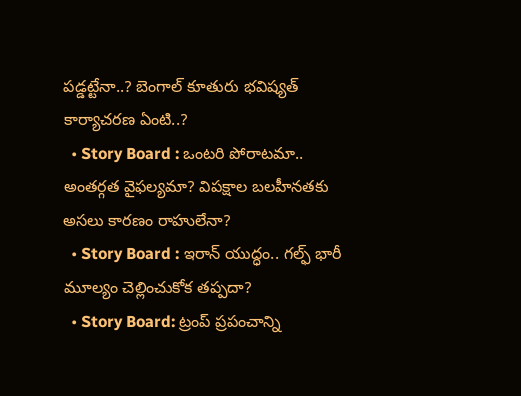పడ్డట్టేనా..? బెంగాల్ కూతురు భవిష్యత్ కార్యాచరణ ఏంటి..?
  • Story Board : ఒంటరి పోరాటమా.. అంతర్గత వైఫల్యమా? విపక్షాల బలహీనతకు అసలు కారణం రాహులేనా?
  • Story Board : ఇరాన్ యుద్ధం.. గల్ఫ్ భారీ మూల్యం చెల్లించుకోక తప్పదా?
  • Story Board: ట్రంప్‌ ప్రపంచాన్ని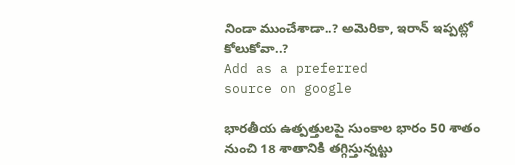నిండా ముంచేశాడా..? అమెరికా, ఇరాన్‌ ఇప్పట్లో కోలుకోవా..?
Add as a preferred
source on google

భారతీయ ఉత్పత్తులపై సుంకాల భారం 50 శాతం నుంచి 18 శాతానికి తగ్గిస్తున్నట్టు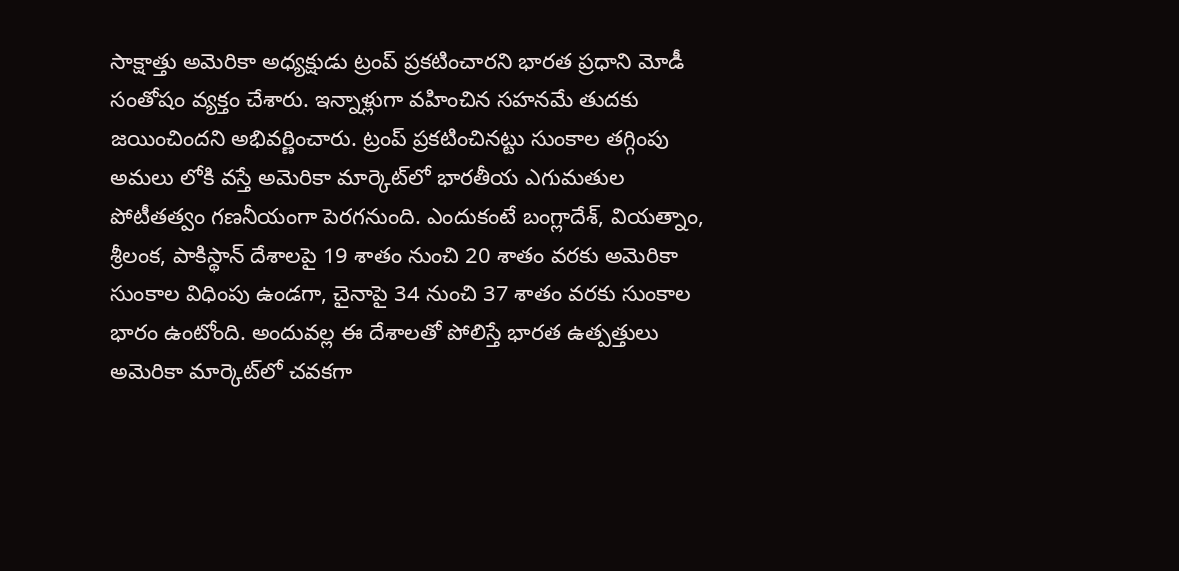సాక్షాత్తు అమెరికా అధ్యక్షుడు ట్రంప్ ప్రకటించారని భారత ప్రధాని మోడీ సంతోషం వ్యక్తం చేశారు. ఇన్నాళ్లుగా వహించిన సహనమే తుదకు జయించిందని అభివర్ణించారు. ట్రంప్ ప్రకటించినట్టు సుంకాల తగ్గింపు అమలు లోకి వస్తే అమెరికా మార్కెట్‌లో భారతీయ ఎగుమతుల పోటీతత్వం గణనీయంగా పెరగనుంది. ఎందుకంటే బంగ్లాదేశ్, వియత్నాం, శ్రీలంక, పాకిస్థాన్ దేశాలపై 19 శాతం నుంచి 20 శాతం వరకు అమెరికా సుంకాల విధింపు ఉండగా, చైనాపై 34 నుంచి 37 శాతం వరకు సుంకాల భారం ఉంటోంది. అందువల్ల ఈ దేశాలతో పోలిస్తే భారత ఉత్పత్తులు అమెరికా మార్కెట్‌లో చవకగా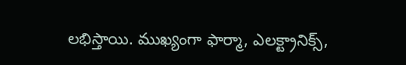లభిస్తాయి. ముఖ్యంగా ఫార్మా, ఎలక్ట్రానిక్స్,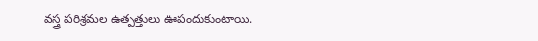వస్త్ర పరిశ్రమల ఉత్పత్తులు ఊపందుకుంటాయి.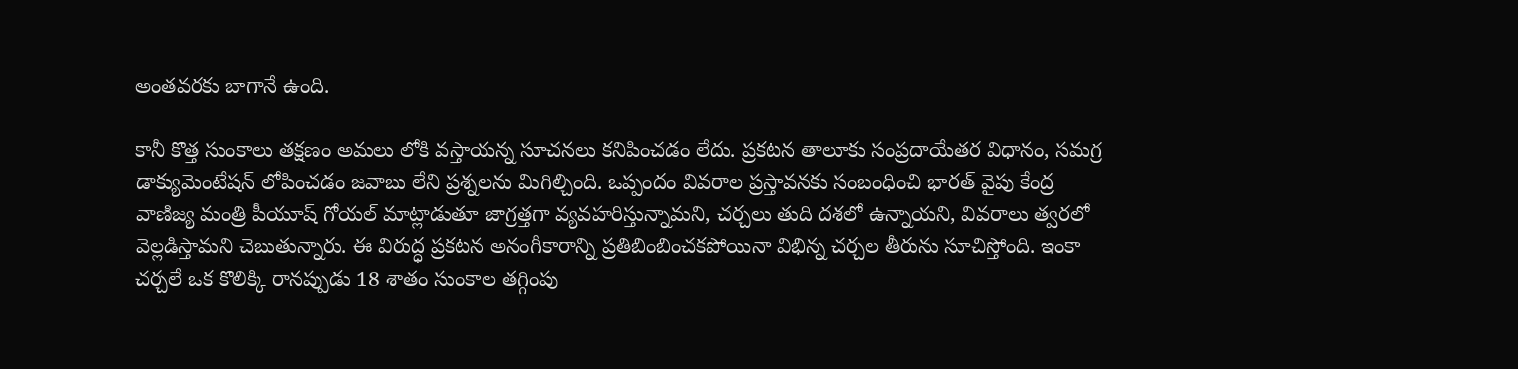అంతవరకు బాగానే ఉంది.

కానీ కొత్త సుంకాలు తక్షణం అమలు లోకి వస్తాయన్న సూచనలు కనిపించడం లేదు. ప్రకటన తాలూకు సంప్రదాయేతర విధానం, సమగ్ర డాక్యుమెంటేషన్ లోపించడం జవాబు లేని ప్రశ్నలను మిగిల్చింది. ఒప్పందం వివరాల ప్రస్తావనకు సంబంధించి భారత్ వైపు కేంద్ర వాణిజ్య మంత్రి పీయూష్ గోయల్ మాట్లాడుతూ జాగ్రత్తగా వ్యవహరిస్తున్నామని, చర్చలు తుది దశలో ఉన్నాయని, వివరాలు త్వరలో వెల్లడిస్తామని చెబుతున్నారు. ఈ విరుద్ధ ప్రకటన అనంగీకారాన్ని ప్రతిబింబించకపోయినా విభిన్న చర్చల తీరును సూచిస్తోంది. ఇంకా చర్చలే ఒక కొలిక్కి రానప్పుడు 18 శాతం సుంకాల తగ్గింపు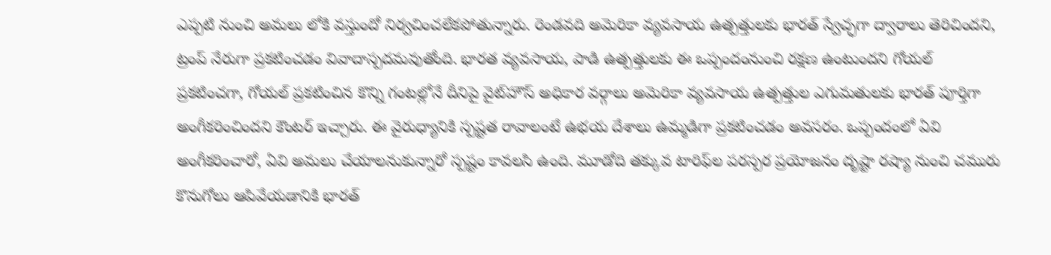ఎప్పటి నుంచి అమలు లోకి వస్తుందో నిర్వచించలేకపోతున్నారు. రెండవది అమెరికా వ్యవసాయ ఉత్పత్తులకు భారత్ స్వేచ్ఛగా ద్వారాలు తెరిచిందని, ట్రంప్ నేరుగా ప్రకటించడం వివాదాస్పదమవుతోంది. భారత వ్యవసాయ, పాడి ఉత్పత్తులకు ఈ ఒప్పందంనుంచి రక్షణ ఉంటుందని గోయల్ ప్రకటించగా, గోయల్ ప్రకటించిన కొన్ని గంటల్లోనే దీనిపై వైట్‌హౌస్ అధికార వర్గాలు అమెరికా వ్యవసాయ ఉత్పత్తుల ఎగుమతులకు భారత్ పూర్తిగా అంగీకరించిందని కౌంటర్ ఇచ్చారు. ఈ వైరుధ్యానికి స్పష్టత రావాలంటే ఉభయ దేశాలు ఉమ్మడిగా ప్రకటించడం అవసరం. ఒప్పందంలో ఏవి అంగీకరించారో, ఏవి అమలు చేయాలనుకున్నారో స్పష్టం కావలసి ఉంది. మూడోది తక్కువ టారిఫ్‌ల పరస్పర ప్రయోజనం దృష్టా రష్యా నుంచి చమురు కొనుగోలు ఆపివేయడానికి భారత్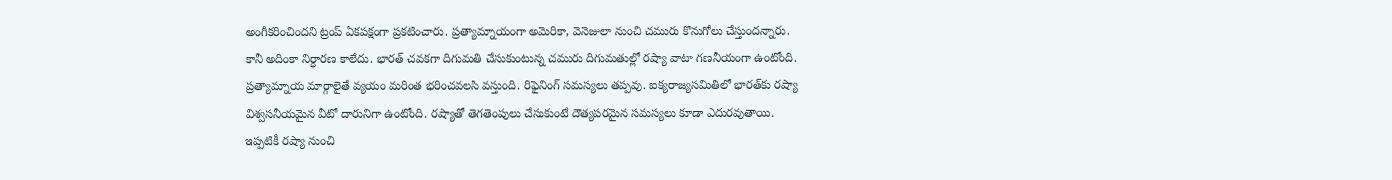అంగీకరించిందని ట్రంప్ ఏకపక్షంగా ప్రకటించారు. ప్రత్యామ్నాయంగా అమెరికా, వెనెజులా నుంచి చమురు కొనుగోలు చేస్తుందన్నారు. కానీ అదింకా నిర్ధారణ కాలేదు. భారత్ చవకగా దిగుమతి చేసుకుంటున్న చమురు దిగుమతుల్లో రష్యా వాటా గణనీయంగా ఉంటోంది. ప్రత్యామ్నాయ మార్గాలైతే వ్యయం మరింత భరించవలసి వస్తుంది. రిఫైనింగ్ సమస్యలు తప్పవు. ఐక్యరాజ్యసమితిలో భారత్‌కు రష్యా విశ్వసనీయమైన వీటో దారునిగా ఉంటోంది. రష్యాతో తెగతెంపులు చేసుకుంటే దౌత్యపరమైన సమస్యలు కూడా ఎదురవుతాయి. ఇప్పటికీ రష్యా నుంచి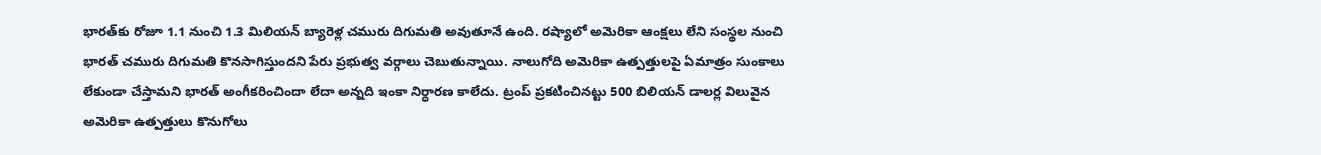భారత్‌కు రోజూ 1.1 నుంచి 1.3 మిలియన్ బ్యారెళ్ల చమురు దిగుమతి అవుతూనే ఉంది. రష్యాలో అమెరికా ఆంక్షలు లేని సంస్థల నుంచి భారత్ చమురు దిగుమతి కొనసాగిస్తుందని పేరు ప్రభుత్వ వర్గాలు చెబుతున్నాయి. నాలుగోది అమెరికా ఉత్పత్తులపై ఏమాత్రం సుంకాలు లేకుండా చేస్తామని భారత్ అంగీకరించిందా లేదా అన్నది ఇంకా నిర్ధారణ కాలేదు. ట్రంప్ ప్రకటించినట్టు 500 బిలియన్ డాలర్ల విలువైన అమెరికా ఉత్పత్తులు కొనుగోలు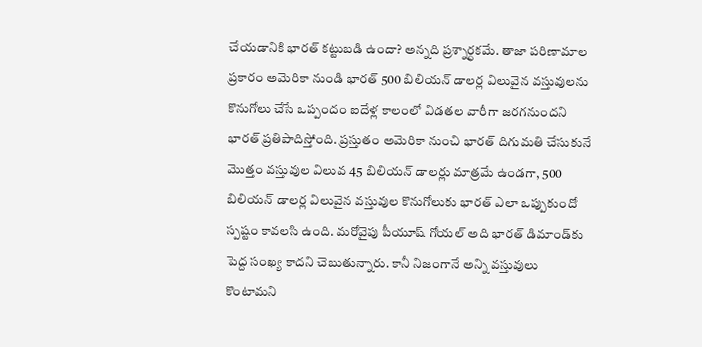చేయడానికి భారత్ కట్టుబడి ఉందా? అన్నది ప్రశ్నార్ధకమే. తాజా పరిణామాల ప్రకారం అమెరికా నుండి భారత్ 500 బిలియన్ డాలర్ల విలువైన వస్తువులను కొనుగోలు చేసే ఒప్పందం ఐదేళ్ల కాలంలో విడతల వారీగా జరగనుందని భారత్ ప్రతిపాదిస్తోంది. ప్రస్తుతం అమెరికా నుంచి భారత్ దిగుమతి చేసుకునే మొత్తం వస్తువుల విలువ 45 బిలియన్ డాలర్లు మాత్రమే ఉండగా, 500 బిలియన్ డాలర్ల విలువైన వస్తువుల కొనుగోలుకు భారత్ ఎలా ఒప్పుకుందో స్పష్టం కావలసి ఉంది. మరోవైపు పీయూష్‌ గోయల్ అది భారత్‌ డిమాండ్‌కు పెద్ద సంఖ్య కాదని చెబుతున్నారు. కానీ నిజంగానే అన్ని వస్తువులు కొంటామని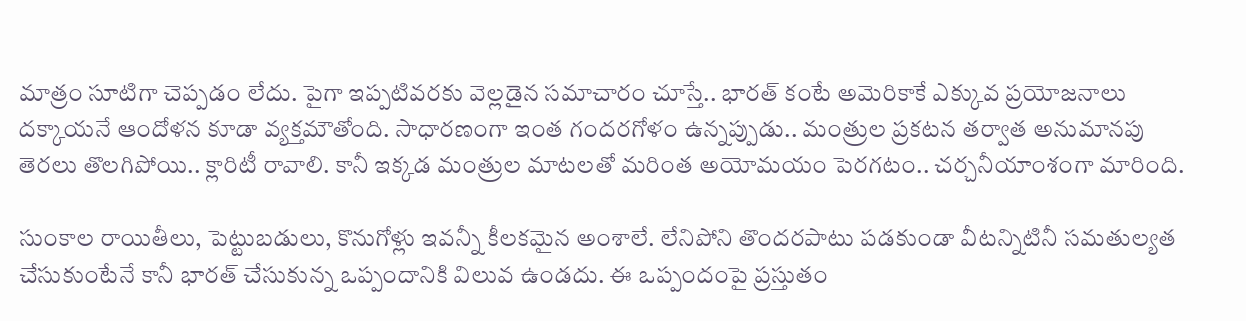మాత్రం సూటిగా చెప్పడం లేదు. పైగా ఇప్పటివరకు వెల్లడైన సమాచారం చూస్తే.. భారత్‌ కంటే అమెరికాకే ఎక్కువ ప్రయోజనాలు దక్కాయనే ఆందోళన కూడా వ్యక్తమౌతోంది. సాధారణంగా ఇంత గందరగోళం ఉన్నప్పుడు.. మంత్రుల ప్రకటన తర్వాత అనుమానపు తెరలు తొలగిపోయి.. క్లారిటీ రావాలి. కానీ ఇక్కడ మంత్రుల మాటలతో మరింత అయోమయం పెరగటం.. చర్చనీయాంశంగా మారింది.

సుంకాల రాయితీలు, పెట్టుబడులు, కొనుగోళ్లు ఇవన్నీ కీలకమైన అంశాలే. లేనిపోని తొందరపాటు పడకుండా వీటన్నిటినీ సమతుల్యత చేసుకుంటేనే కానీ భారత్ చేసుకున్న ఒప్పందానికి విలువ ఉండదు. ఈ ఒప్పందంపై ప్రస్తుతం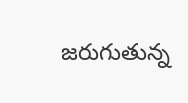జరుగుతున్న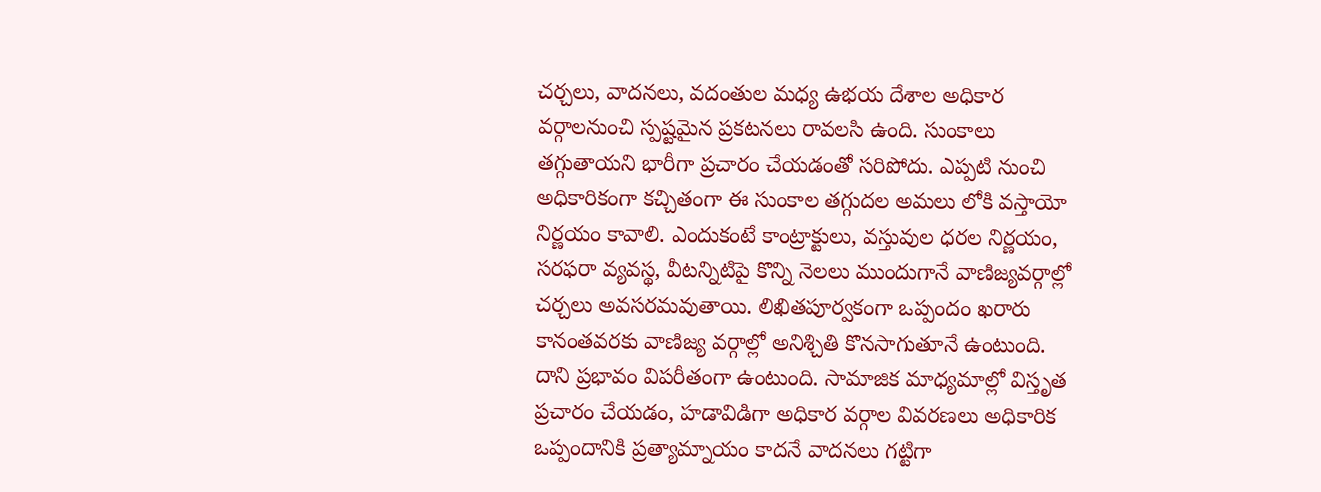చర్చలు, వాదనలు, వదంతుల మధ్య ఉభయ దేశాల అధికార వర్గాలనుంచి స్పష్టమైన ప్రకటనలు రావలసి ఉంది. సుంకాలు తగ్గుతాయని భారీగా ప్రచారం చేయడంతో సరిపోదు. ఎప్పటి నుంచి అధికారికంగా కచ్చితంగా ఈ సుంకాల తగ్గుదల అమలు లోకి వస్తాయో నిర్ణయం కావాలి. ఎందుకంటే కాంట్రాక్టులు, వస్తువుల ధరల నిర్ణయం, సరఫరా వ్యవస్థ, వీటన్నిటిపై కొన్ని నెలలు ముందుగానే వాణిజ్యవర్గాల్లో చర్చలు అవసరమవుతాయి. లిఖితపూర్వకంగా ఒప్పందం ఖరారు కానంతవరకు వాణిజ్య వర్గాల్లో అనిశ్చితి కొనసాగుతూనే ఉంటుంది. దాని ప్రభావం విపరీతంగా ఉంటుంది. సామాజిక మాధ్యమాల్లో విస్తృత ప్రచారం చేయడం, హడావిడిగా అధికార వర్గాల వివరణలు అధికారిక ఒప్పందానికి ప్రత్యామ్నాయం కాదనే వాదనలు గట్టిగా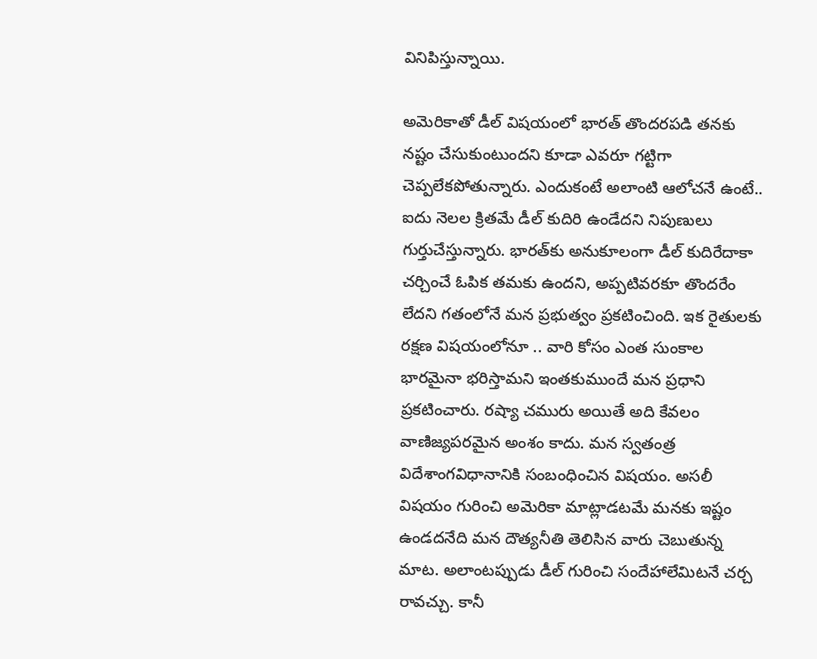వినిపిస్తున్నాయి.

అమెరికాతో డీల్ విషయంలో భారత్‌ తొందరపడి తనకు నష్టం చేసుకుంటుందని కూడా ఎవరూ గట్టిగా చెప్పలేకపోతున్నారు. ఎందుకంటే అలాంటి ఆలోచనే ఉంటే.. ఐదు నెలల క్రితమే డీల్ కుదిరి ఉండేదని నిపుణులు గుర్తుచేస్తున్నారు. భారత్‌కు అనుకూలంగా డీల్ కుదిరేదాకా చర్చించే ఓపిక తమకు ఉందని, అప్పటివరకూ తొందరేం లేదని గతంలోనే మన ప్రభుత్వం ప్రకటించింది. ఇక రైతులకు రక్షణ విషయంలోనూ .. వారి కోసం ఎంత సుంకాల భారమైనా భరిస్తామని ఇంతకుముందే మన ప్రధాని ప్రకటించారు. రష్యా చమురు అయితే అది కేవలం వాణిజ్యపరమైన అంశం కాదు. మన స్వతంత్ర విదేశాంగవిధానానికి సంబంధించిన విషయం. అసలీ విషయం గురించి అమెరికా మాట్లాడటమే మనకు ఇష్టం ఉండదనేది మన దౌత్యనీతి తెలిసిన వారు చెబుతున్న మాట. అలాంటప్పుడు డీల్ గురించి సందేహాలేమిటనే చర్చ రావచ్చు. కానీ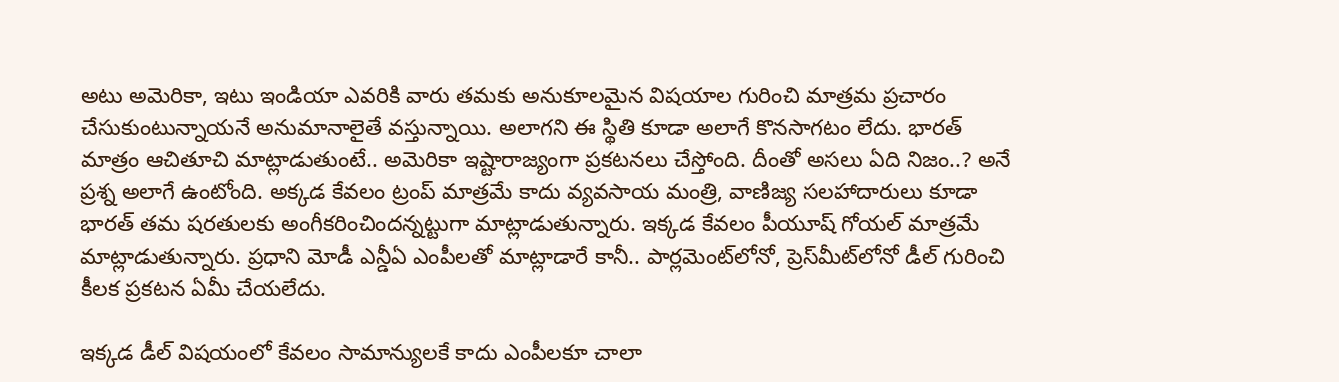అటు అమెరికా, ఇటు ఇండియా ఎవరికి వారు తమకు అనుకూలమైన విషయాల గురించి మాత్రమ ప్రచారం చేసుకుంటున్నాయనే అనుమానాలైతే వస్తున్నాయి. అలాగని ఈ స్థితి కూడా అలాగే కొనసాగటం లేదు. భారత్ మాత్రం ఆచితూచి మాట్లాడుతుంటే.. అమెరికా ఇష్టారాజ్యంగా ప్రకటనలు చేస్తోంది. దీంతో అసలు ఏది నిజం..? అనే ప్రశ్న అలాగే ఉంటోంది. అక్కడ కేవలం ట్రంప్ మాత్రమే కాదు వ్యవసాయ మంత్రి, వాణిజ్య సలహాదారులు కూడా భారత్‌ తమ షరతులకు అంగీకరించిందన్నట్టుగా మాట్లాడుతున్నారు. ఇక్కడ కేవలం పీయూష్ గోయల్ మాత్రమే మాట్లాడుతున్నారు. ప్రధాని మోడీ ఎన్డీఏ ఎంపీలతో మాట్లాడారే కానీ.. పార్లమెంట్‌లోనో, ప్రెస్‌మీట్‌లోనో డీల్ గురించి కీలక ప్రకటన ఏమీ చేయలేదు.

ఇక్కడ డీల్ విషయంలో కేవలం సామాన్యులకే కాదు ఎంపీలకూ చాలా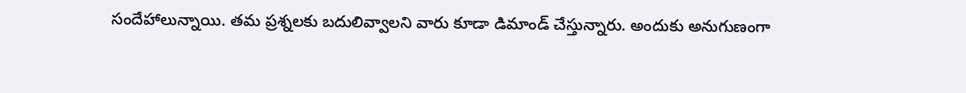సందేహాలున్నాయి. తమ ప్రశ్నలకు బదులివ్వాలని వారు కూడా డిమాండ్ చేస్తున్నారు. అందుకు అనుగుణంగా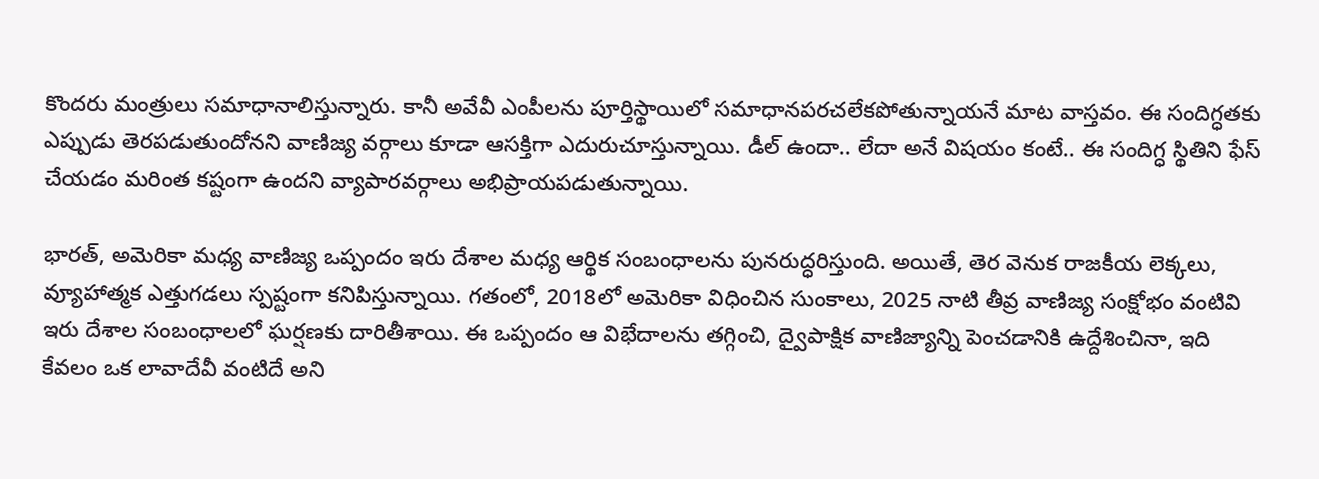కొందరు మంత్రులు సమాధానాలిస్తున్నారు. కానీ అవేవీ ఎంపీలను పూర్తిస్థాయిలో సమాధానపరచలేకపోతున్నాయనే మాట వాస్తవం. ఈ సందిగ్ధతకు ఎప్పుడు తెరపడుతుందోనని వాణిజ్య వర్గాలు కూడా ఆసక్తిగా ఎదురుచూస్తున్నాయి. డీల్ ఉందా.. లేదా అనే విషయం కంటే.. ఈ సందిగ్ధ స్థితిని ఫేస్ చేయడం మరింత కష్టంగా ఉందని వ్యాపారవర్గాలు అభిప్రాయపడుతున్నాయి.

భారత్, అమెరికా మధ్య వాణిజ్య ఒప్పందం ఇరు దేశాల మధ్య ఆర్థిక సంబంధాలను పునరుద్ధరిస్తుంది. అయితే, తెర వెనుక రాజకీయ లెక్కలు, వ్యూహాత్మక ఎత్తుగడలు స్పష్టంగా కనిపిస్తున్నాయి. గతంలో, 2018లో అమెరికా విధించిన సుంకాలు, 2025 నాటి తీవ్ర వాణిజ్య సంక్షోభం వంటివి ఇరు దేశాల సంబంధాలలో ఘర్షణకు దారితీశాయి. ఈ ఒప్పందం ఆ విభేదాలను తగ్గించి, ద్వైపాక్షిక వాణిజ్యాన్ని పెంచడానికి ఉద్దేశించినా, ఇది కేవలం ఒక లావాదేవీ వంటిదే అని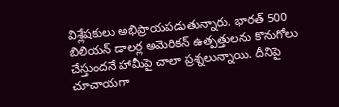విశ్లేషకులు అభిప్రాయపడుతున్నారు. భారత్ 500 బిలియన్ డాలర్ల అమెరికన్ ఉత్పత్తులను కొనుగోలు చేస్తుందనే హామీపై చాలా ప్రశ్నలున్నాయి. దీనిపై చూచాయగా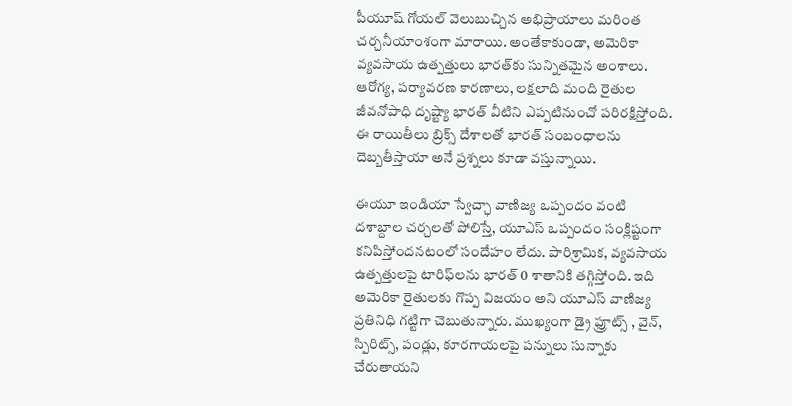పీయూష్ గోయల్ వెలుబుచ్చిన అభిప్రాయాలు మరింత చర్చనీయాంశంగా మారాయి. అంతేకాకుండా, అమెరికా వ్యవసాయ ఉత్పత్తులు భారత్‌కు సున్నితమైన అంశాలు. ఆరోగ్య, పర్యావరణ కారణాలు, లక్షలాది మంది రైతుల జీవనోపాధి దృష్ట్యా భారత్ వీటిని ఎప్పటినుంచో పరిరక్షిస్తోంది. ఈ రాయితీలు బ్రిక్స్ దేశాలతో భారత్ సంబంధాలను దెబ్బతీస్తాయా అనే ప్రశ్నలు కూడా వస్తున్నాయి.

ఈయూ ఇండియా స్వేచ్ఛా వాణిజ్య ఒప్పందం వంటి దశాబ్దాల చర్చలతో పోలిస్తే, యూఎస్‌ ఒప్పందం సంక్లిష్టంగా కనిపిస్తోందనటంలో సందేహం లేదు. పారిశ్రామిక, వ్యవసాయ ఉత్పత్తులపై టారిఫ్‌లను భారత్ 0 శాతానికి తగ్గిస్తోంది. ఇది అమెరికా రైతులకు గొప్ప విజయం అని యూఎస్ వాణిజ్య ప్రతినిధి గట్టిగా చెబుతున్నారు. ముఖ్యంగా డ్రై ఫ్రూట్స్ , వైన్, స్పిరిట్స్, పండ్లు, కూరగాయలపై పన్నులు సున్నాకు చేరుతాయని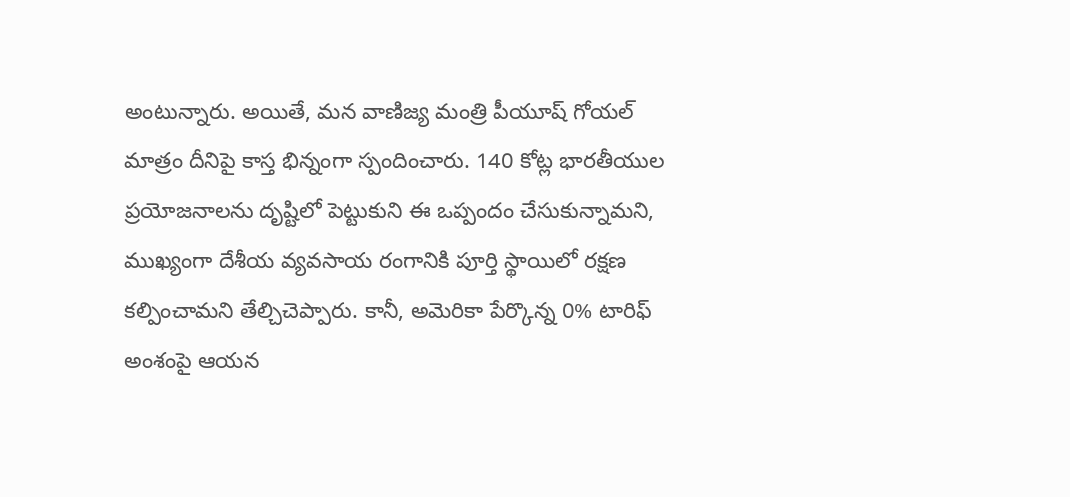అంటున్నారు. అయితే, మన వాణిజ్య మంత్రి పీయూష్ గోయల్ మాత్రం దీనిపై కాస్త భిన్నంగా స్పందించారు. 140 కోట్ల భారతీయుల ప్రయోజనాలను దృష్టిలో పెట్టుకుని ఈ ఒప్పందం చేసుకున్నామని, ముఖ్యంగా దేశీయ వ్యవసాయ రంగానికి పూర్తి స్థాయిలో రక్షణ కల్పించామని తేల్చిచెప్పారు. కానీ, అమెరికా పేర్కొన్న 0% టారిఫ్ అంశంపై ఆయన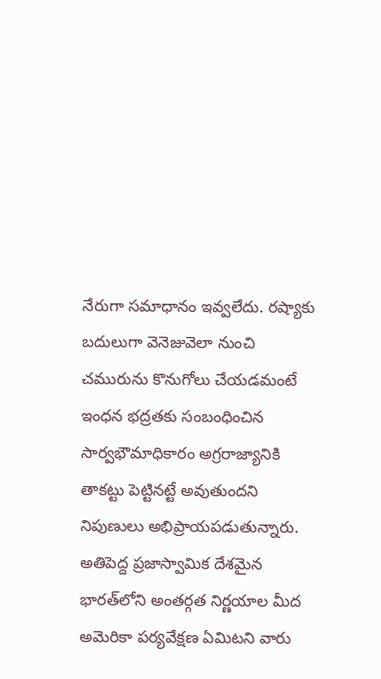నేరుగా సమాధానం ఇవ్వలేదు. రష్యాకు బదులుగా వెనెజువెలా నుంచి చమురును కొనుగోలు చేయడమంటే ఇంధన భద్రతకు సంబంధించిన సార్వభౌమాధికారం అగ్రరాజ్యానికి తాకట్టు పెట్టినట్టే అవుతుందని నిపుణులు అభిప్రాయపడుతున్నారు. అతిపెద్ద ప్రజాస్వామిక దేశమైన భారత్‌లోని అంతర్గత నిర్ణయాల మీద అమెరికా పర్యవేక్షణ ఏమిటని వారు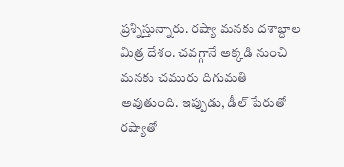ప్రశ్నిస్తున్నారు. రష్యా మనకు దశాబ్దాల మిత్ర దేశం. చవగ్గానే అక్కడి నుంచి మనకు చమురు దిగుమతి అవుతుంది. ఇప్పుడు, డీల్‌ పేరుతో రష్యాతో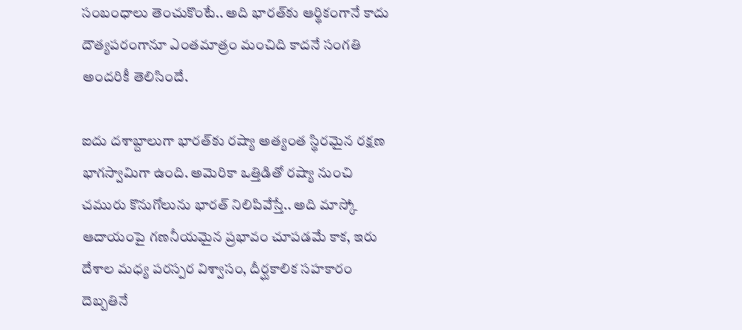సంబంధాలు తెంచుకొంటే.. అది భారత్‌కు ఆర్థికంగానే కాదు దౌత్యపరంగానూ ఎంతమాత్రం మంచిది కాదనే సంగతి అందరికీ తెలిసిందే.

ఐదు దశాబ్దాలుగా భారత్‌కు రష్యా అత్యంత స్థిరమైన రక్షణ భాగస్వామిగా ఉంది. అమెరికా ఒత్తిడితో రష్యా నుంచి చమురు కొనుగోలును భారత్‌ నిలిపివేస్తే.. అది మాస్కో ఆదాయంపై గణనీయమైన ప్రభావం చూపడమే కాక, ఇరు దేశాల మధ్య పరస్పర విశ్వాసం, దీర్ఘకాలిక సహకారం దెబ్బతినే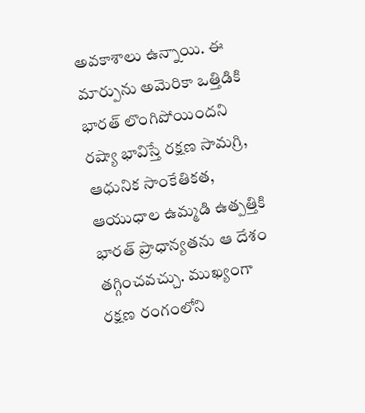అవకాశాలు ఉన్నాయి. ఈ మార్పును అమెరికా ఒత్తిడికి భారత్‌ లొంగిపోయిందని రష్యా భావిస్తే రక్షణ సామగ్రి, ఆధునిక సాంకేతికత, ఆయుధాల ఉమ్మడి ఉత్పత్తికి భారత్‌ ప్రాధాన్యతను ఆ దేశం తగ్గించవచ్చు. ముఖ్యంగా రక్షణ రంగంలోని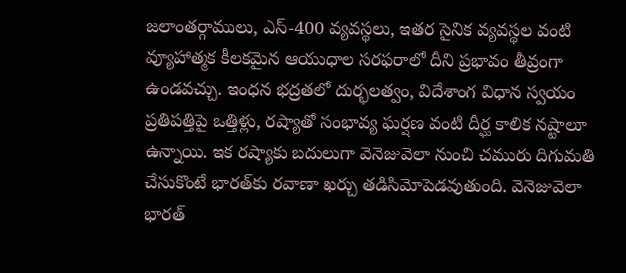జలాంతర్గాములు, ఎస్‌-400 వ్యవస్థలు, ఇతర సైనిక వ్యవస్థల వంటి వ్యూహాత్మక కీలకమైన ఆయుధాల సరఫరాలో దీని ప్రభావం తీవ్రంగా ఉండవచ్చు. ఇంధన భద్రతలో దుర్భలత్వం, విదేశాంగ విధాన స్వయం ప్రతిపత్తిపై ఒత్తిళ్లు, రష్యాతో సంభావ్య ఘర్షణ వంటి దీర్ఘ కాలిక నష్టాలూ ఉన్నాయి. ఇక రష్యాకు బదులుగా వెనెజువెలా నుంచి చమురు దిగుమతి చేసుకొంటే భారత్‌కు రవాణా ఖర్చు తడిసిమోపెడవుతుంది. వెనెజువెలా భారత్‌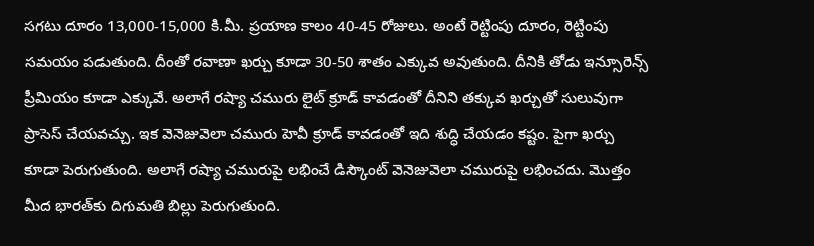సగటు దూరం 13,000-15,000 కి.మీ. ప్రయాణ కాలం 40-45 రోజులు. అంటే రెట్టింపు దూరం, రెట్టింపు సమయం పడుతుంది. దీంతో రవాణా ఖర్చు కూడా 30-50 శాతం ఎక్కువ అవుతుంది. దీనికి తోడు ఇన్సూరెన్స్‌ ప్రీమియం కూడా ఎక్కువే. అలాగే రష్యా చమురు లైట్‌ క్రూడ్‌ కావడంతో దీనిని తక్కువ ఖర్చుతో సులువుగా ప్రాసెస్‌ చేయవచ్చు. ఇక వెనెజువెలా చమురు హెవీ క్రూడ్‌ కావడంతో ఇది శుద్ధి చేయడం కష్టం. పైగా ఖర్చు కూడా పెరుగుతుంది. అలాగే రష్యా చమురుపై లభించే డిస్కౌంట్‌ వెనెజువెలా చమురుపై లభించదు. మొత్తం మీద భారత్‌కు దిగుమతి బిల్లు పెరుగుతుంది.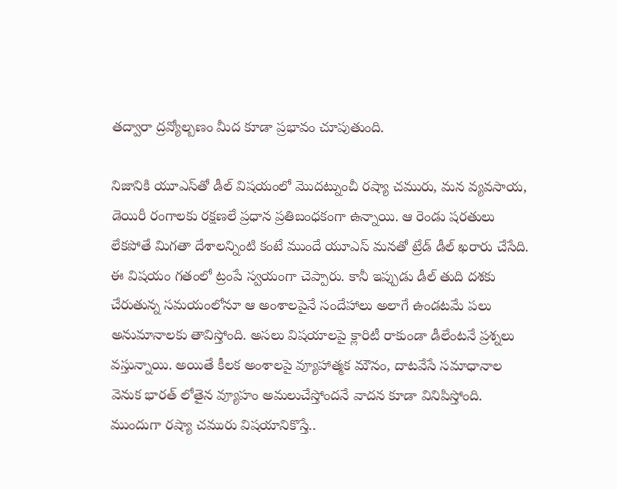తద్వారా ద్రవ్యోల్బణం మీద కూడా ప్రభావం చూపుతుంది.

నిజానికి యూఎస్‌తో డీల్ విషయంలో మొదట్నుంచీ రష్యా చమురు, మన వ్యవసాయ, డెయిరీ రంగాలకు రక్షణలే ప్రధాన ప్రతిబంధకంగా ఉన్నాయి. ఆ రెండు షరతులు లేకపోతే మిగతా దేశాలన్నింటి కంటే ముందే యూఎస్‌ మనతో ట్రేడ్ డీల్ ఖరారు చేసేది. ఈ విషయం గతంలో ట్రంపే స్వయంగా చెప్పారు. కానీ ఇప్పుడు డీల్ తుది దశకు చేరుతున్న సమయంలోనూ ఆ అంశాలపైనే సందేహాలు అలాగే ఉండటమే పలు అనుమానాలకు తావిస్తోంది. అసలు విషయాలపై క్లారిటీ రాకుండా డీలేంటనే ప్రశ్నలు వస్తున్నాయి. అయితే కీలక అంశాలపై వ్యూహాత్మక మౌనం, దాటవేసే సమాధానాల వెనుక భారత్‌ లోతైన వ్యూహం అమలుచేస్తోందనే వాదన కూడా వినిపిస్తోంది. ముందుగా రష్యా చమురు విషయానికొస్తే..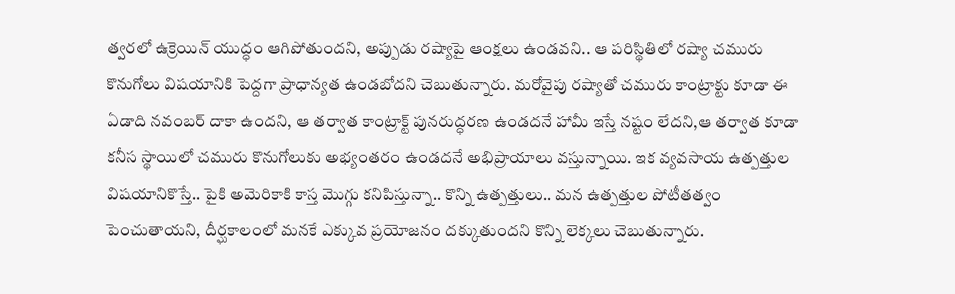త్వరలో ఉక్రెయిన్ యుద్ధం ఆగిపోతుందని, అప్పుడు రష్యాపై ఆంక్షలు ఉండవని.. ఆ పరిస్థితిలో రష్యా చమురు కొనుగోలు విషయానికి పెద్దగా ప్రాధాన్యత ఉండబోదని చెబుతున్నారు. మరోవైపు రష్యాతో చమురు కాంట్రాక్టు కూడా ఈ ఏడాది నవంబర్ దాకా ఉందని, ఆ తర్వాత కాంట్రాక్ట్ పునరుద్ధరణ ఉండదనే హామీ ఇస్తే నష్టం లేదని,ఆ తర్వాత కూడా కనీస స్థాయిలో చమురు కొనుగోలుకు అభ్యంతరం ఉండదనే అభిప్రాయాలు వస్తున్నాయి. ఇక వ్యవసాయ ఉత్పత్తుల విషయానికొస్తే.. పైకి అమెరికాకి కాస్త మొగ్గు కనిపిస్తున్నా.. కొన్ని ఉత్పత్తులు.. మన ఉత్పత్తుల పోటీతత్వం పెంచుతాయని, దీర్ఘకాలంలో మనకే ఎక్కువ ప్రయోజనం దక్కుతుందని కొన్ని లెక్కలు చెబుతున్నారు.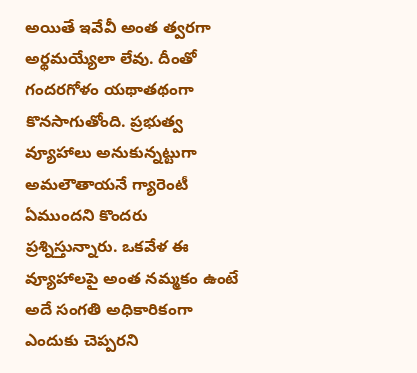అయితే ఇవేవీ అంత త్వరగా అర్థమయ్యేలా లేవు. దీంతో గందరగోళం యథాతథంగా కొనసాగుతోంది. ప్రభుత్వ వ్యూహాలు అనుకున్నట్టుగా అమలౌతాయనే గ్యారెంటీ ఏముందని కొందరు ప్రశ్నిస్తున్నారు. ఒకవేళ ఈ వ్యూహాలపై అంత నమ్మకం ఉంటే అదే సంగతి అధికారికంగా ఎందుకు చెప్పరని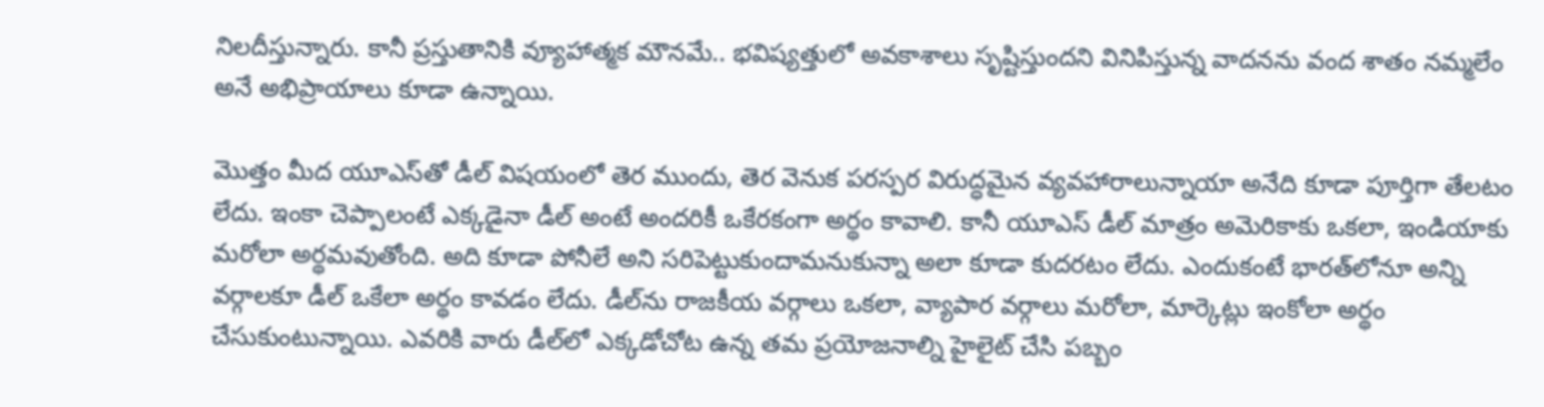నిలదీస్తున్నారు. కానీ ప్రస్తుతానికి వ్యూహాత్మక మౌనమే.. భవిష్యత్తులో అవకాశాలు సృష్టిస్తుందని వినిపిస్తున్న వాదనను వంద శాతం నమ్మలేం అనే అభిప్రాయాలు కూడా ఉన్నాయి.

మొత్తం మీద యూఎస్‌తో డీల్ విషయంలో తెర ముందు, తెర వెనుక పరస్పర విరుద్ధమైన వ్యవహారాలున్నాయా అనేది కూడా పూర్తిగా తేలటం లేదు. ఇంకా చెప్పాలంటే ఎక్కడైనా డీల్ అంటే అందరికీ ఒకేరకంగా అర్థం కావాలి. కానీ యూఎస్‌ డీల్ మాత్రం అమెరికాకు ఒకలా, ఇండియాకు మరోలా అర్థమవుతోంది. అది కూడా పోనీలే అని సరిపెట్టుకుందామనుకున్నా అలా కూడా కుదరటం లేదు. ఎందుకంటే భారత్‌లోనూ అన్ని వర్గాలకూ డీల్ ఒకేలా అర్థం కావడం లేదు. డీల్‌ను రాజకీయ వర్గాలు ఒకలా, వ్యాపార వర్గాలు మరోలా, మార్కెట్లు ఇంకోలా అర్థం చేసుకుంటున్నాయి. ఎవరికి వారు డీల్‌లో ఎక్కడోచోట ఉన్న తమ ప్రయోజనాల్ని హైలైట్ చేసి పబ్బం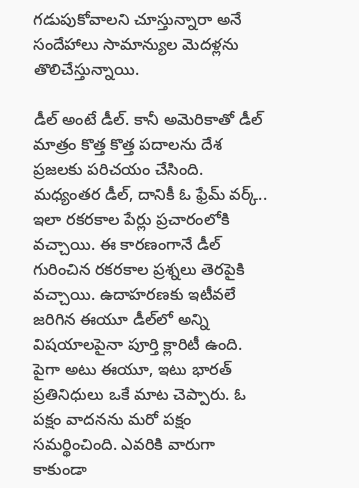గడుపుకోవాలని చూస్తున్నారా అనే సందేహాలు సామాన్యుల మెదళ్లను తొలిచేస్తున్నాయి.

డీల్ అంటే డీల్. కానీ అమెరికాతో డీల్ మాత్రం కొత్త కొత్త పదాలను దేశ ప్రజలకు పరిచయం చేసింది. మధ్యంతర డీల్, దానికీ ఓ ఫ్రేమ్ వర్క్.. ఇలా రకరకాల పేర్లు ప్రచారంలోకి వచ్చాయి. ఈ కారణంగానే డీల్ గురించిన రకరకాల ప్రశ్నలు తెరపైకి వచ్చాయి. ఉదాహరణకు ఇటీవలే జరిగిన ఈయూ డీల్‌లో అన్ని విషయాలపైనా పూర్తి క్లారిటీ ఉంది. పైగా అటు ఈయూ, ఇటు భారత్ ప్రతినిధులు ఒకే మాట చెప్పారు. ఓ పక్షం వాదనను మరో పక్షం సమర్థించింది. ఎవరికి వారుగా కాకుండా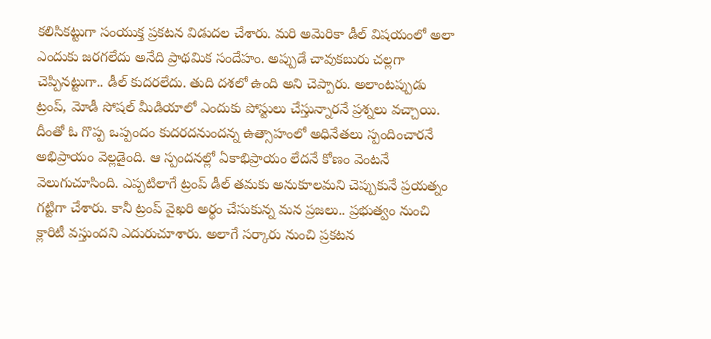కలిసికట్టుగా సంయుక్త ప్రకటన విడుదల చేశారు. మరి అమెరికా డీల్ విషయంలో అలా ఎందుకు జరగలేదు అనేది ప్రాథమిక సందేహం. అప్పుడే చావుకబురు చల్లగా చెప్పినట్టుగా.. డీల్ కుదరలేదు. తుది దశలో ఉంది అని చెప్పారు. అలాంటప్పుడు ట్రంప్, మోడీ సోషల్ మీడియాలో ఎందుకు పోస్టులు చేస్తున్నారనే ప్రశ్నలు వచ్చాయి. దీంతో ఓ గొప్ప ఒప్పందం కుదరదనుందన్న ఉత్సాహంలో అధినేతలు స్పందించారనే అభిప్రాయం వెల్లడైంది. ఆ స్పందనల్లో ఏకాభిప్రాయం లేదనే కోణం వెంటనే వెలుగుచూసింది. ఎప్పటిలాగే ట్రంప్ డీల్ తమకు అనుకూలమని చెప్పుకునే ప్రయత్నం గట్టిగా చేశారు. కానీ ట్రంప్ వైఖరి అర్థం చేసుకున్న మన ప్రజలు.. ప్రభుత్వం నుంచి క్లారిటీ వస్తుందని ఎదురుచూశారు. అలాగే సర్కారు నుంచి ప్రకటన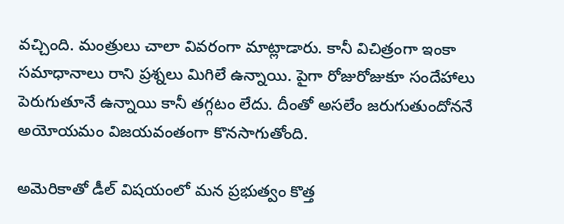వచ్చింది. మంత్రులు చాలా వివరంగా మాట్లాడారు. కానీ విచిత్రంగా ఇంకా సమాధానాలు రాని ప్రశ్నలు మిగిలే ఉన్నాయి. పైగా రోజురోజుకూ సందేహాలు పెరుగుతూనే ఉన్నాయి కానీ తగ్గటం లేదు. దీంతో అసలేం జరుగుతుందోననే అయోయమం విజయవంతంగా కొనసాగుతోంది.

అమెరికాతో డీల్ విషయంలో మన ప్రభుత్వం కొత్త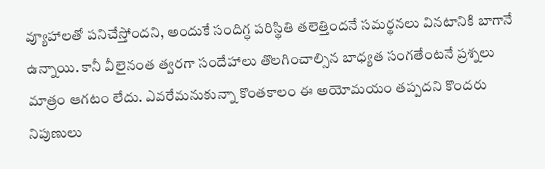వ్యూహాలతో పనిచేస్తోందని, అందుకే సందిగ్ధ పరిస్థితి తలెత్తిందనే సమర్థనలు వినటానికి బాగానే ఉన్నాయి. కానీ వీలైనంత త్వరగా సందేహాలు తొలగించాల్సిన బాధ్యత సంగతేంటనే ప్రశ్నలు మాత్రం ఆగటం లేదు. ఎవరేమనుకున్నా కొంతకాలం ఈ అయోమయం తప్పదని కొందరు నిపుణులు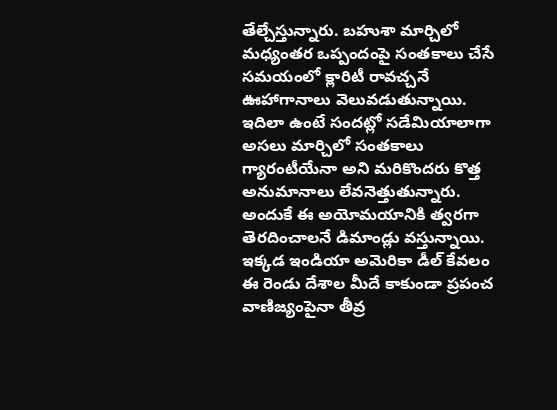తేల్చేస్తున్నారు. బహుశా మార్చిలో మధ్యంతర ఒప్పందంపై సంతకాలు చేసే సమయంలో క్లారిటీ రావచ్చనే ఊహాగానాలు వెలువడుతున్నాయి. ఇదిలా ఉంటే సందట్లో సడేమియాలాగా అసలు మార్చిలో సంతకాలు గ్యారంటీయేనా అని మరికొందరు కొత్త అనుమానాలు లేవనెత్తుతున్నారు. అందుకే ఈ అయోమయానికి త్వరగా తెరదించాలనే డిమాండ్లు వస్తున్నాయి. ఇక్కడ ఇండియా అమెరికా డీల్ కేవలం ఈ రెండు దేశాల మీదే కాకుండా ప్రపంచ వాణిజ్యంపైనా తీవ్ర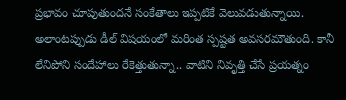ప్రభావం చూపుతుందనే సంకేతాలు ఇప్పటికే వెలువడుతున్నాయి. అలాంటప్పుడు డీల్ విషయంలో మరింత స్పష్టత అవసరమౌతుంది. కానీ లేనిపోని సందేహాలు రేకెత్తుతున్నా.. వాటిని నివృత్తి చేసే ప్రయత్నం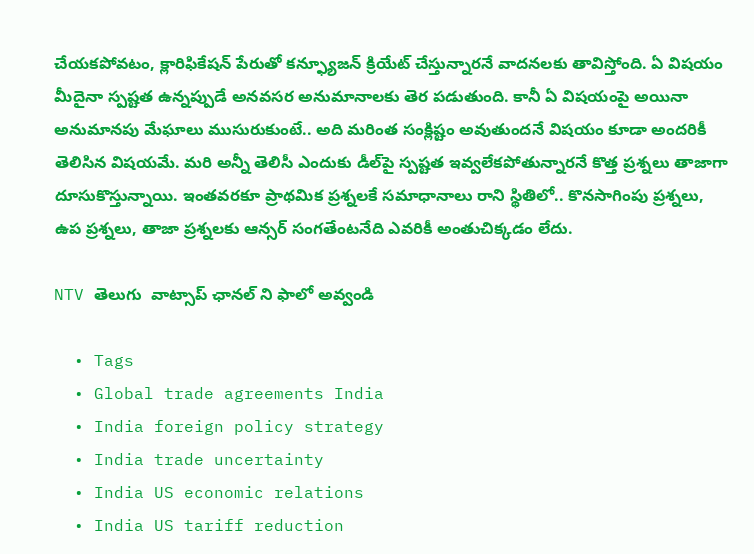చేయకపోవటం, క్లారిఫికేషన్ పేరుతో కన్ఫ్యూజన్ క్రియేట్ చేస్తున్నారనే వాదనలకు తావిస్తోంది. ఏ విషయం మీదైనా స్పష్టత ఉన్నప్పుడే అనవసర అనుమానాలకు తెర పడుతుంది. కానీ ఏ విషయంపై అయినా అనుమానపు మేఘాలు ముసురుకుంటే.. అది మరింత సంక్లిష్టం అవుతుందనే విషయం కూడా అందరికీ తెలిసిన విషయమే. మరి అన్నీ తెలిసీ ఎందుకు డీల్‌పై స్పష్టత ఇవ్వలేకపోతున్నారనే కొత్త ప్రశ్నలు తాజాగా దూసుకొస్తున్నాయి. ఇంతవరకూ ప్రాథమిక ప్రశ్నలకే సమాధానాలు రాని స్థితిలో.. కొనసాగింపు ప్రశ్నలు, ఉప ప్రశ్నలు, తాజా ప్రశ్నలకు ఆన్సర్ సంగతేంటనేది ఎవరికీ అంతుచిక్కడం లేదు.

NTV తెలుగు  వాట్సాప్ ఛానల్ ని ఫాలో అవ్వండి

  • Tags
  • Global trade agreements India
  • India foreign policy strategy
  • India trade uncertainty
  • India US economic relations
  • India US tariff reduction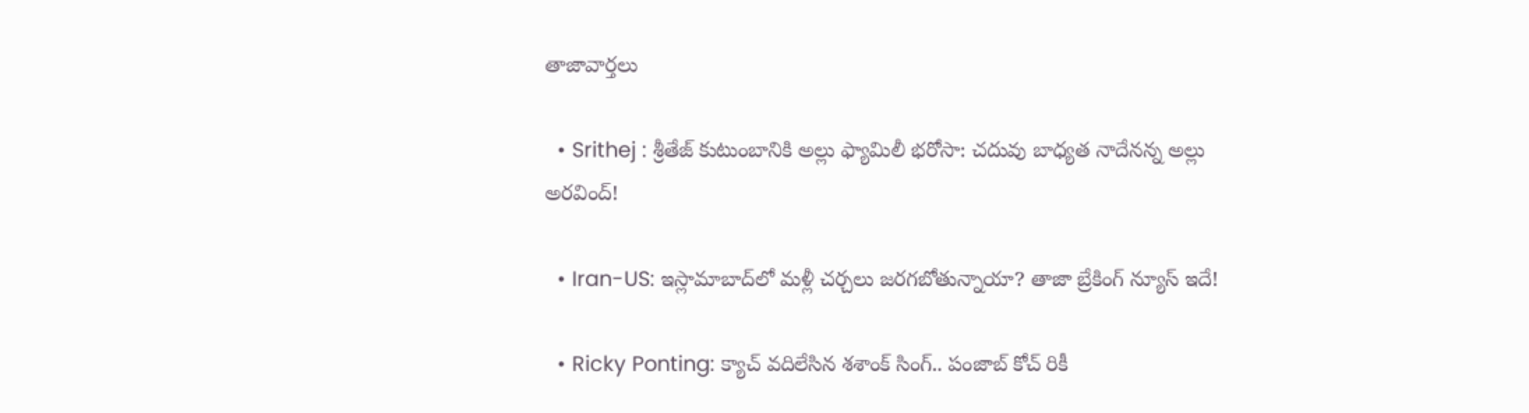తాజావార్తలు

  • Srithej : శ్రీతేజ్ కుటుంబానికి అల్లు ఫ్యామిలీ భరోసా: చదువు బాధ్యత నాదేనన్న అల్లు అరవింద్!

  • Iran-US: ఇస్లామాబాద్‌లో మళ్లీ చర్చలు జరగబోతున్నాయా? తాజా బ్రేకింగ్ న్యూస్ ఇదే!

  • Ricky Ponting: క్యాచ్ వదిలేసిన శశాంక్ సింగ్.. పంజాబ్ కోచ్ రికీ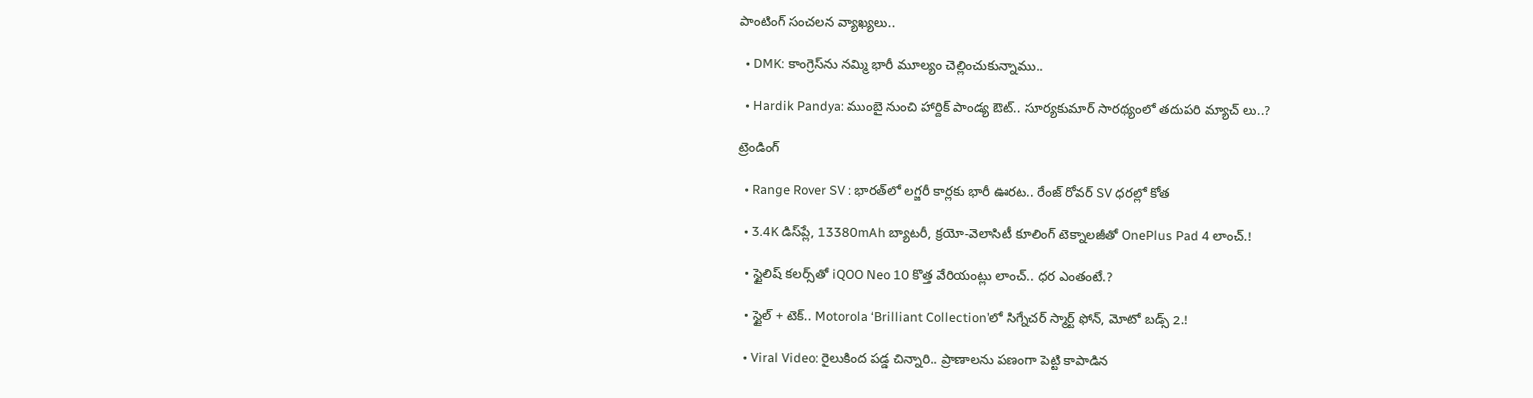పాంటింగ్ సంచలన వ్యాఖ్యలు..

  • DMK: కాంగ్రెస్‌ను నమ్మి భారీ మూల్యం చెల్లించుకున్నాము..

  • Hardik Pandya: ముంబై నుంచి హార్దిక్ పాండ్య ఔట్.. సూర్యకుమార్ సారథ్యంలో తదుపరి మ్యాచ్ లు..?

ట్రెండింగ్‌

  • Range Rover SV : భారత్‌లో లగ్జరీ కార్లకు భారీ ఊరట.. రేంజ్ రోవర్ SV ధరల్లో కోత

  • 3.4K డిస్‌ప్లే, 13380mAh బ్యాటరీ, క్రయో-వెలాసిటీ కూలింగ్ టెక్నాలజీతో OnePlus Pad 4 లాంచ్.!

  • స్టైలిష్ కలర్స్‌తో iQOO Neo 10 కొత్త వేరియంట్లు లాంచ్.. ధర ఎంతంటే.?

  • స్టైల్ + టెక్.. Motorola ‘Brilliant Collection’లో సిగ్నేచర్ స్మార్ట్ ఫోన్, మోటో బడ్స్ 2.!

  • Viral Video: రైలుకింద పడ్డ చిన్నారి.. ప్రాణాలను పణంగా పెట్టి కాపాడిన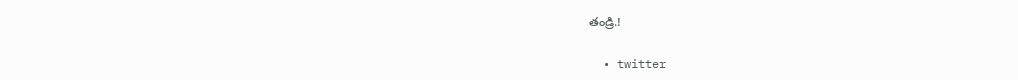తండ్రి.!

  • twitter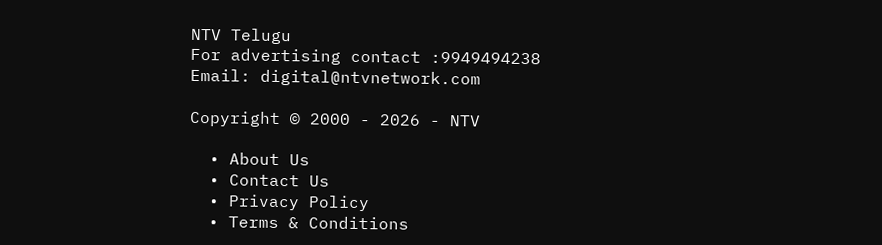NTV Telugu
For advertising contact :9949494238
Email: digital@ntvnetwork.com

Copyright © 2000 - 2026 - NTV

  • About Us
  • Contact Us
  • Privacy Policy
  • Terms & Conditions